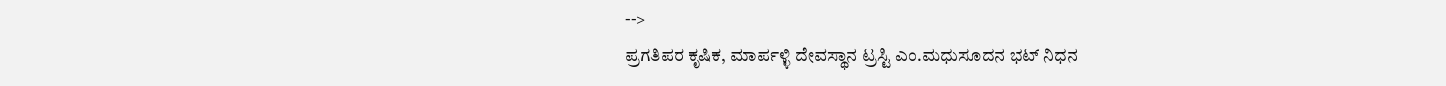-->
ಪ್ರಗತಿಪರ ಕೃಷಿಕ, ಮಾರ್ಪಳ್ಳಿ ದೇವಸ್ಥಾನ ಟ್ರಸ್ಟಿ ಎಂ.ಮಧುಸೂದನ ಭಟ್ ನಿಧನ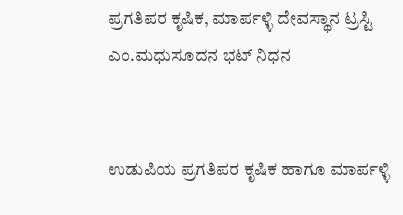ಪ್ರಗತಿಪರ ಕೃಷಿಕ, ಮಾರ್ಪಳ್ಳಿ ದೇವಸ್ಥಾನ ಟ್ರಸ್ಟಿ ಎಂ.ಮಧುಸೂದನ ಭಟ್ ನಿಧನ


ಉಡುಪಿಯ ಪ್ರಗತಿಪರ ಕೃಷಿಕ ಹಾಗೂ ಮಾರ್ಪಳ್ಳಿ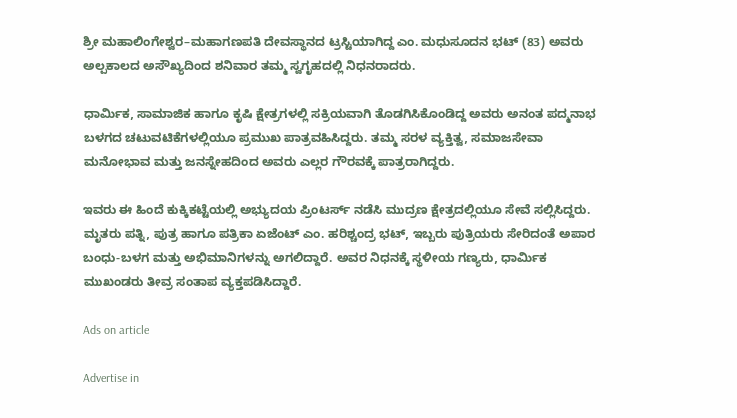ಶ್ರೀ ಮಹಾಲಿಂಗೇಶ್ವರ–ಮಹಾಗಣಪತಿ ದೇವಸ್ಥಾನದ ಟ್ರಸ್ಟಿಯಾಗಿದ್ದ ಎಂ. ಮಧುಸೂದನ ಭಟ್ (83) ಅವರು ಅಲ್ಪಕಾಲದ ಅಸೌಖ್ಯದಿಂದ ಶನಿವಾರ ತಮ್ಮ ಸ್ವಗೃಹದಲ್ಲಿ ನಿಧನರಾದರು.

ಧಾರ್ಮಿಕ, ಸಾಮಾಜಿಕ ಹಾಗೂ ಕೃಷಿ ಕ್ಷೇತ್ರಗಳಲ್ಲಿ ಸಕ್ರಿಯವಾಗಿ ತೊಡಗಿಸಿಕೊಂಡಿದ್ದ ಅವರು ಅನಂತ ಪದ್ಮನಾಭ ಬಳಗದ ಚಟುವಟಿಕೆಗಳಲ್ಲಿಯೂ ಪ್ರಮುಖ ಪಾತ್ರವಹಿಸಿದ್ದರು. ತಮ್ಮ ಸರಳ ವ್ಯಕ್ತಿತ್ವ, ಸಮಾಜಸೇವಾ ಮನೋಭಾವ ಮತ್ತು ಜನಸ್ನೇಹದಿಂದ ಅವರು ಎಲ್ಲರ ಗೌರವಕ್ಕೆ ಪಾತ್ರರಾಗಿದ್ದರು.

ಇವರು ಈ ಹಿಂದೆ ಕುಕ್ಕಿಕಟ್ಟೆಯಲ್ಲಿ ಅಭ್ಯುದಯ ಪ್ರಿಂಟರ್ಸ್ ನಡೆಸಿ ಮುದ್ರಣ ಕ್ಷೇತ್ರದಲ್ಲಿಯೂ ಸೇವೆ ಸಲ್ಲಿಸಿದ್ದರು. ಮೃತರು ಪತ್ನಿ, ಪುತ್ರ ಹಾಗೂ ಪತ್ರಿಕಾ ಏಜೆಂಟ್ ಎಂ. ಹರಿಶ್ಚಂದ್ರ ಭಟ್, ಇಬ್ಬರು ಪುತ್ರಿಯರು ಸೇರಿದಂತೆ ಅಪಾರ ಬಂಧು-ಬಳಗ ಮತ್ತು ಅಭಿಮಾನಿಗಳನ್ನು ಅಗಲಿದ್ದಾರೆ. ಅವರ ನಿಧನಕ್ಕೆ ಸ್ಥಳೀಯ ಗಣ್ಯರು, ಧಾರ್ಮಿಕ ಮುಖಂಡರು ತೀವ್ರ ಸಂತಾಪ ವ್ಯಕ್ತಪಡಿಸಿದ್ದಾರೆ.

Ads on article

Advertise in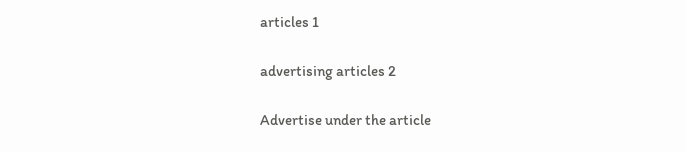articles 1

advertising articles 2

Advertise under the article